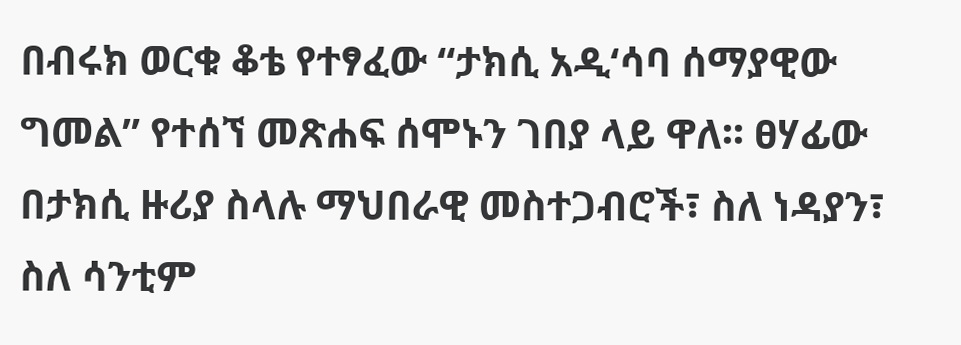በብሩክ ወርቁ ቆቴ የተፃፈው “ታክሲ አዲ‘ሳባ ሰማያዊው ግመል” የተሰኘ መጽሐፍ ሰሞኑን ገበያ ላይ ዋለ፡፡ ፀሃፊው በታክሲ ዙሪያ ስላሉ ማህበራዊ መስተጋብሮች፣ ስለ ነዳያን፣ ስለ ሳንቲም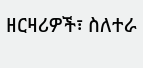ዘርዛሪዎች፣ ስለተራ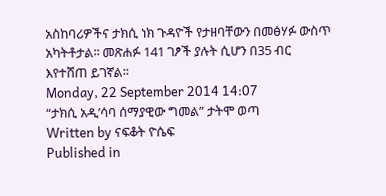አስከባሪዎችና ታክሲ ነክ ጉዳዮች የታዘባቸውን በመፅሃፉ ውስጥ አካትቶታል፡፡ መጽሐፉ 141 ገፆች ያሉት ሲሆን በ35 ብር እየተሸጠ ይገኛል፡፡
Monday, 22 September 2014 14:07
“ታክሲ አዲ’ሳባ ሰማያዊው ግመል” ታትሞ ወጣ
Written by ናፍቆት ዮሴፍ
Published in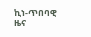ኪነ-ጥበባዊ ዜና